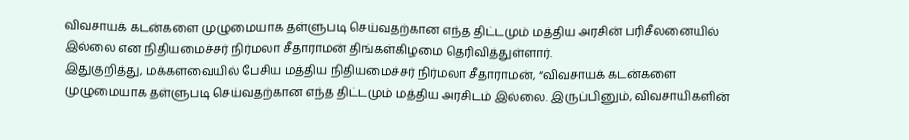விவசாயக் கடன்களை முழுமையாக தள்ளுபடி செய்வதற்கான எந்த திட்டமும் மத்திய அரசின் பரிசீலனையில் இல்லை என நிதியமைச்சர் நிர்மலா சீதாராமன் திங்கள்கிழமை தெரிவித்துள்ளார்.
இதுகுறித்து, மக்களவையில் பேசிய மத்திய நிதியமைச்சர் நிர்மலா சீதாராமன், “விவசாயக் கடன்களை முழுமையாக தள்ளுபடி செய்வதற்கான எந்த திட்டமும் மத்திய அரசிடம் இல்லை. இருப்பினும், விவசாயிகளின்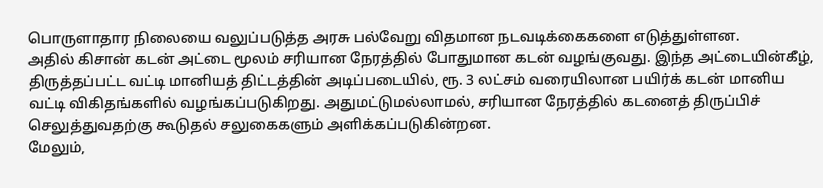பொருளாதார நிலையை வலுப்படுத்த அரசு பல்வேறு விதமான நடவடிக்கைகளை எடுத்துள்ளன.
அதில் கிசான் கடன் அட்டை மூலம் சரியான நேரத்தில் போதுமான கடன் வழங்குவது. இந்த அட்டையின்கீழ், திருத்தப்பட்ட வட்டி மானியத் திட்டத்தின் அடிப்படையில், ரூ. 3 லட்சம் வரையிலான பயிர்க் கடன் மானிய வட்டி விகிதங்களில் வழங்கப்படுகிறது. அதுமட்டுமல்லாமல், சரியான நேரத்தில் கடனைத் திருப்பிச் செலுத்துவதற்கு கூடுதல் சலுகைகளும் அளிக்கப்படுகின்றன.
மேலும்,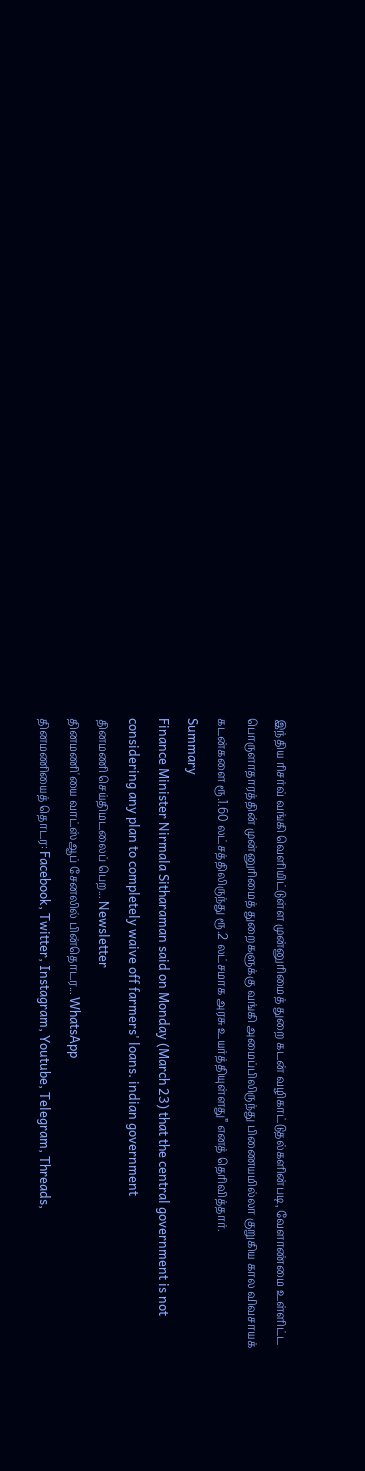இந்திய ரிசர்வ் வங்கி வெளியிட்டுள்ள முன்னுரிமைத் துறை கடன் வழிகாட்டுதல்களின்படி, வேளாண்மை உள்ளிட்ட பொருளாதாரத்தின் முன்னுரிமைத் துறைகளுக்கு வங்கி அமைப்பிலிருந்து பிணையமில்லா குறுகிய கால விவசாயக் கடன்களை ரூ.1.60 லட்சத்திலிருந்து ரூ.2 லட்சமாக அரசு உயர்த்தியுள்ளது” எனத் தெரிவித்தார்.
Summary
Finance Minister Nirmala Sitharaman said on Monday (March 23) that the central government is not considering any plan to completely waive off farmers' loans. indian government
தினமணி செய்திமடலைப் பெற... Newsletter
தினமணி'யை வாட்ஸ்ஆப் சேனலில் பின்தொடர... WhatsApp
தினமணியைத் தொடர: Facebook, Twitter, Instagram, Youtube, Telegram, Threads,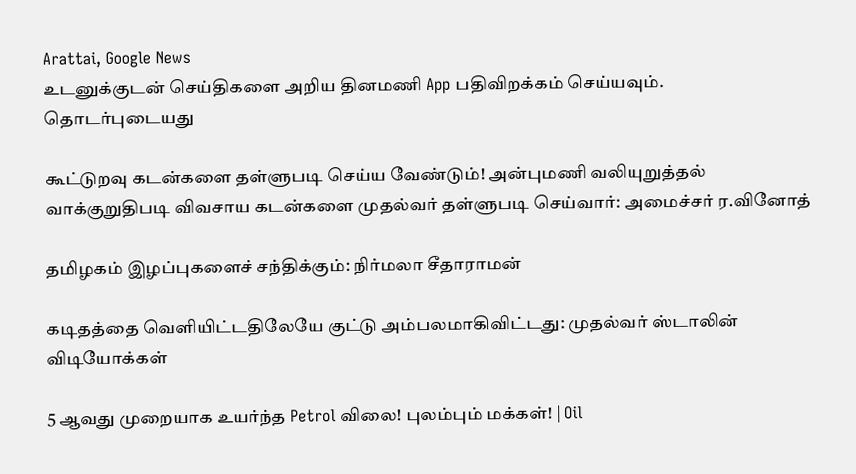Arattai, Google News
உடனுக்குடன் செய்திகளை அறிய தினமணி App பதிவிறக்கம் செய்யவும்.
தொடர்புடையது

கூட்டுறவு கடன்களை தள்ளுபடி செய்ய வேண்டும்! அன்புமணி வலியுறுத்தல்
வாக்குறுதிபடி விவசாய கடன்களை முதல்வர் தள்ளுபடி செய்வார்: அமைச்சர் ர.வினோத்

தமிழகம் இழப்புகளைச் சந்திக்கும்: நிர்மலா சீதாராமன்

கடிதத்தை வெளியிட்டதிலேயே குட்டு அம்பலமாகிவிட்டது: முதல்வர் ஸ்டாலின்
விடியோக்கள்

5 ஆவது முறையாக உயர்ந்த Petrol விலை! புலம்பும் மக்கள்! | Oil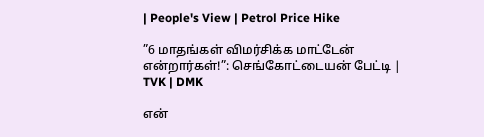| People's View | Petrol Price Hike

”6 மாதங்கள் விமர்சிக்க மாட்டேன் என்றார்கள்!”: செங்கோட்டையன் பேட்டி | TVK | DMK

என்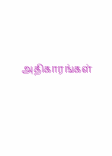அதிகாரங்கள்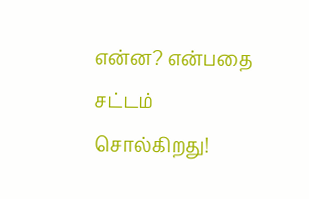என்ன? என்பதை சட்டம் சொல்கிறது!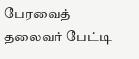பேரவைத் தலைவர் பேட்டி